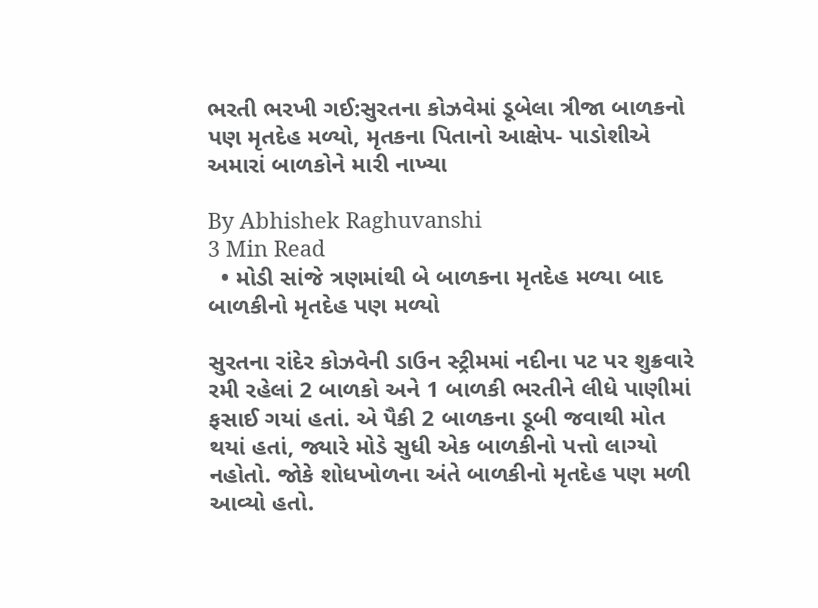ભરતી ભરખી ગઈ:સુરતના કોઝવેમાં ડૂબેલા ત્રીજા બાળકનો પણ મૃતદેહ મળ્યો, મૃતકના પિતાનો આક્ષેપ- પાડોશીએ અમારાં બાળકોને મારી નાખ્યા

By Abhishek Raghuvanshi
3 Min Read
  • મોડી સાંજે ત્રણમાંથી બે બાળકના મૃતદેહ મળ્યા બાદ બાળકીનો મૃતદેહ પણ મળ્યો

સુરતના રાંદેર કોઝવેની ડાઉન સ્ટ્રીમમાં નદીના પટ પર શુક્રવારે રમી રહેલાં 2 બાળકો અને 1 બાળકી ભરતીને લીધે પાણીમાં ફસાઈ ગયાં હતાં. એ પૈકી 2 બાળકના ડૂબી જવાથી મોત થયાં હતાં, જ્યારે મોડે સુધી એક બાળકીનો પત્તો લાગ્યો નહોતો. જોકે શોધખોળના અંતે બાળકીનો મૃતદેહ પણ મળી આવ્યો હતો.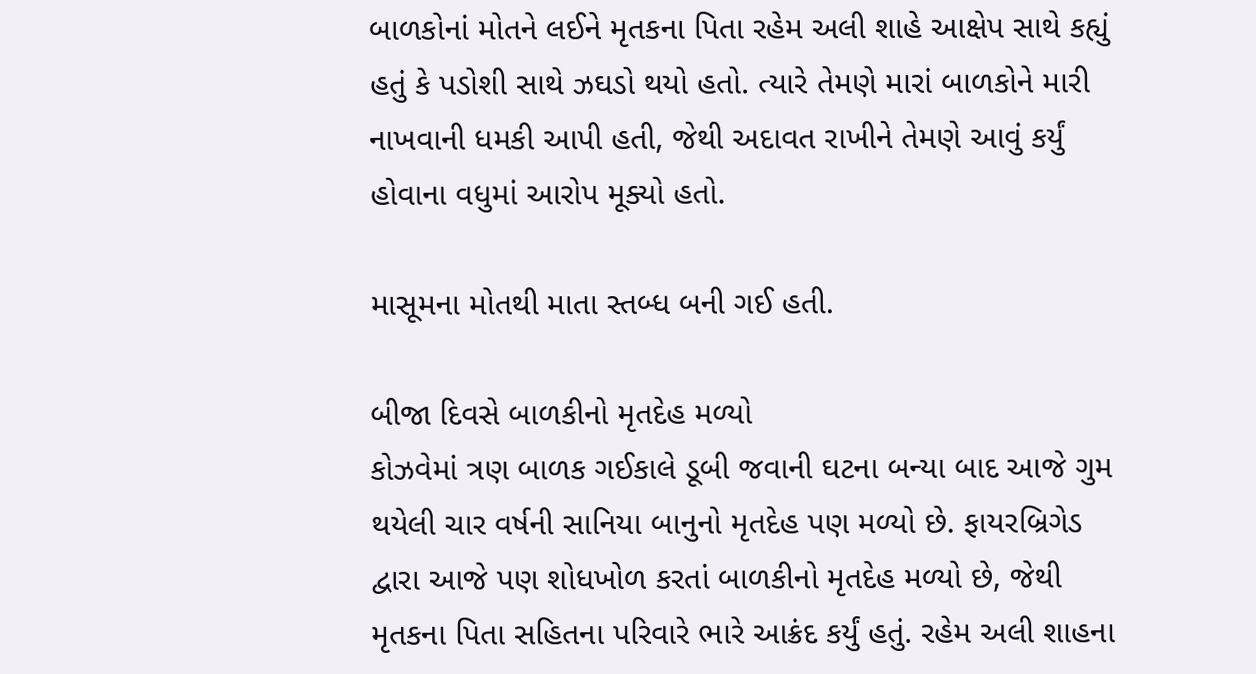બાળકોનાં મોતને લઈને મૃતકના પિતા રહેમ અલી શાહે આક્ષેપ સાથે કહ્યું હતું કે પડોશી સાથે ઝઘડો થયો હતો. ત્યારે તેમણે મારાં બાળકોને મારી નાખવાની ધમકી આપી હતી, જેથી અદાવત રાખીને તેમણે આવું કર્યું હોવાના વધુમાં આરોપ મૂક્યો હતો.

માસૂમના મોતથી માતા સ્તબ્ધ બની ગઈ હતી.

બીજા દિવસે બાળકીનો મૃતદેહ મળ્યો
કોઝવેમાં ત્રણ બાળક ગઈકાલે ડૂબી જવાની ઘટના બન્યા બાદ આજે ગુમ થયેલી ચાર વર્ષની સાનિયા બાનુનો મૃતદેહ પણ મળ્યો છે. ફાયરબ્રિગેડ દ્વારા આજે પણ શોધખોળ કરતાં બાળકીનો મૃતદેહ મળ્યો છે, જેથી મૃતકના પિતા સહિતના પરિવારે ભારે આક્રંદ કર્યું હતું. રહેમ અલી શાહના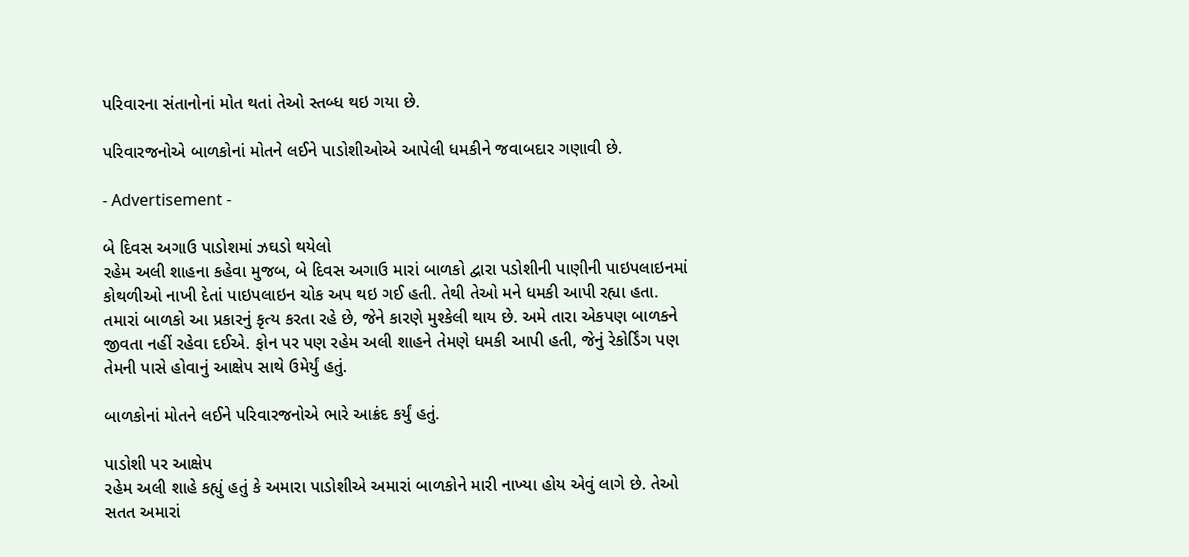પરિવારના સંતાનોનાં મોત થતાં તેઓ સ્તબ્ધ થઇ ગયા છે.

પરિવારજનોએ બાળકોનાં મોતને લઈને પાડોશીઓએ આપેલી ધમકીને જવાબદાર ગણાવી છે.

- Advertisement -

બે દિવસ અગાઉ પાડોશમાં ઝઘડો થયેલો
રહેમ અલી શાહના કહેવા મુજબ, બે દિવસ અગાઉ મારાં બાળકો દ્વારા પડોશીની પાણીની પાઇપલાઇનમાં કોથળીઓ નાખી દેતાં પાઇપલાઇન ચોક અપ થઇ ગઈ હતી. તેથી તેઓ મને ધમકી આપી રહ્યા હતા. તમારાં બાળકો આ પ્રકારનું કૃત્ય કરતા રહે છે, જેને કારણે મુશ્કેલી થાય છે. અમે તારા એકપણ બાળકને જીવતા નહીં રહેવા દઈએ. ફોન પર પણ રહેમ અલી શાહને તેમણે ધમકી આપી હતી, જેનું રેકોર્ડિંગ પણ તેમની પાસે હોવાનું આક્ષેપ સાથે ઉમેર્યું હતું.

બાળકોનાં મોતને લઈને પરિવારજનોએ ભારે આક્રંદ કર્યું હતું.

પાડોશી પર આક્ષેપ
રહેમ અલી શાહે કહ્યું હતું કે અમારા પાડોશીએ અમારાં બાળકોને મારી નાખ્યા હોય એવું લાગે છે. તેઓ સતત અમારાં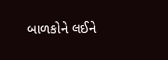બાળકોને લઈને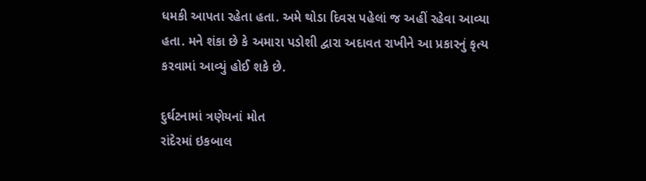ધમકી આપતા રહેતા હતા. અમે થોડા દિવસ પહેલાં જ અહીં રહેવા આવ્યા હતા. મને શંકા છે કે અમારા પડોશી દ્વારા અદાવત રાખીને આ પ્રકારનું કૃત્ય કરવામાં આવ્યું હોઈ શકે છે.

દુર્ઘટનામાં ત્રણેયનાં મોત
રાંદેરમાં ઇકબાલ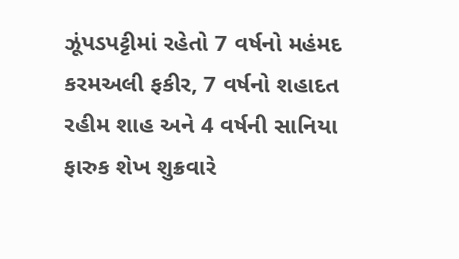ઝૂંપડપટ્ટીમાં રહેતો 7 વર્ષનો મહંમદ કરમઅલી ફકીર, 7 વર્ષનો શહાદત રહીમ શાહ અને 4 વર્ષની સાનિયા ફારુક શેખ શુક્રવારે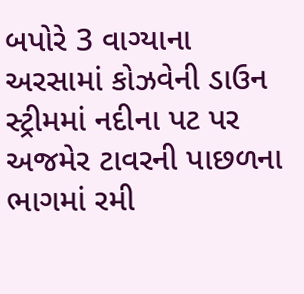બપોરે 3 વાગ્યાના અરસામાં કોઝવેની ડાઉન સ્ટ્રીમમાં નદીના પટ પર અજમેર ટાવરની પાછળના ભાગમાં રમી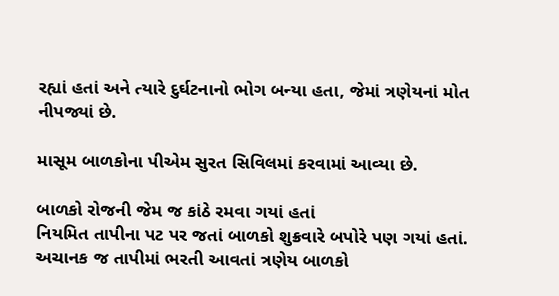રહ્યાં હતાં અને ત્યારે દુર્ઘટનાનો ભોગ બન્યા હતા, જેમાં ત્રણેયનાં મોત નીપજ્યાં છે.

માસૂમ બાળકોના પીએમ સુરત સિવિલમાં કરવામાં આવ્યા છે.

બાળકો રોજની જેમ જ કાંઠે રમવા ગયાં હતાં
નિયમિત તાપીના પટ પર જતાં બાળકો શુક્રવારે બપોરે પણ ગયાં હતાં. અચાનક જ તાપીમાં ભરતી આવતાં ત્રણેય બાળકો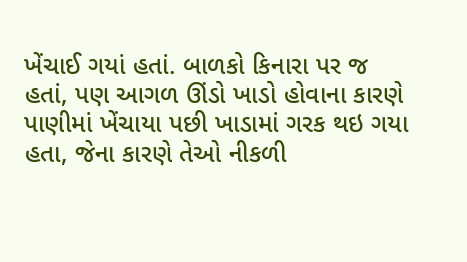ખેંચાઈ ગયાં હતાં. બાળકો કિનારા પર જ હતાં, પણ આગળ ઊંડો ખાડો હોવાના કારણે પાણીમાં ખેંચાયા પછી ખાડામાં ગરક થઇ ગયા હતા, જેના કારણે તેઓ નીકળી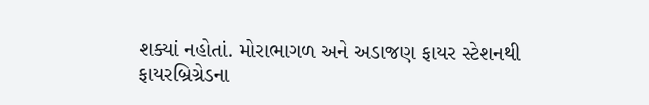શક્યાં નહોતાં. મોરાભાગળ અને અડાજણ ફાયર સ્ટેશનથી ફાયરબ્રિગ્રેડના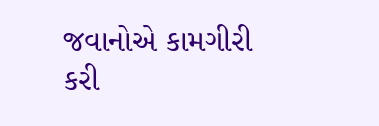જવાનોએ કામગીરી કરી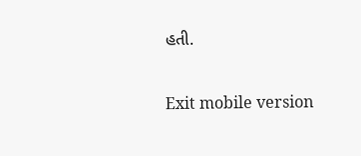હતી.

Exit mobile version